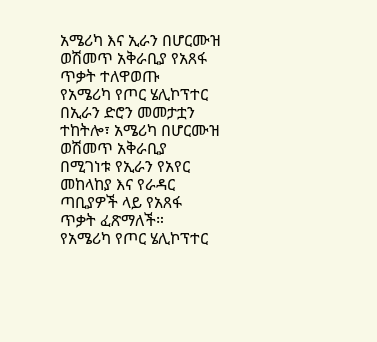አሜሪካ እና ኢራን በሆርሙዝ ወሽመጥ አቅራቢያ የአጸፋ ጥቃት ተለዋወጡ
የአሜሪካ የጦር ሄሊኮፕተር በኢራን ድሮን መመታቷን ተከትሎ፣ አሜሪካ በሆርሙዝ ወሽመጥ አቅራቢያ በሚገነቱ የኢራን የአየር መከላከያ እና የራዳር ጣቢያዎች ላይ የአጸፋ ጥቃት ፈጽማለች።
የአሜሪካ የጦር ሄሊኮፕተር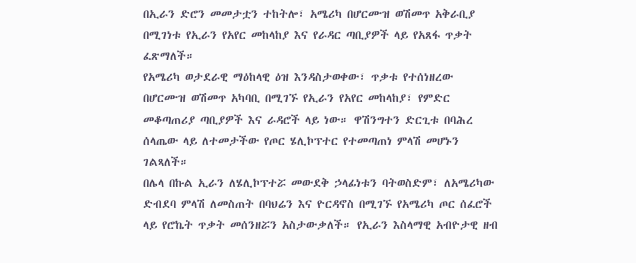በኢራን ድሮን መመታቷን ተከትሎ፣ አሜሪካ በሆርሙዝ ወሽመጥ አቅራቢያ በሚገነቱ የኢራን የአየር መከላከያ እና የራዳር ጣቢያዎች ላይ የአጸፋ ጥቃት ፈጽማለች።
የአሜሪካ ወታደራዊ ማዕከላዊ ዕዝ እንዳስታወቀው፣ ጥቃቱ የተሰነዘረው በሆርሙዝ ወሽመጥ አካባቢ በሚገኙ የኢራን የአየር መከላከያ፣ የምድር መቆጣጠሪያ ጣቢያዎች እና ራዳሮች ላይ ነው። ዋሽንግተን ድርጊቱ በባሕረ ሰላጤው ላይ ለተመታችው የጦር ሄሊኮፕተር የተመጣጠነ ምላሽ መሆኑን ገልጻለች።
በሌላ በኩል ኢራን ለሄሊኮፕተሯ መውደቅ ኃላፊነቱን ባትወስድም፣ ለአሜሪካው ድብደባ ምላሽ ለመስጠት በባህሬን እና ዮርዳኖስ በሚገኙ የአሜሪካ ጦር ሰፈሮች ላይ የሮኬት ጥቃት መሰንዘሯን አስታውቃለች። የኢራን እስላማዊ አብዮታዊ ዘብ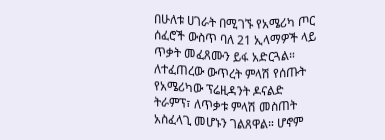በሁለቱ ሀገራት በሚገኙ የአሜሪካ ጦር ሰፈሮች ውስጥ ባለ 21 ኢላማዎች ላይ ጥቃት መፈጸሙን ይፋ አድርጓል።
ለተፈጠረው ውጥረት ምላሽ የሰጡት የአሜሪካው ፕሬዚዳንት ዶናልድ ትራምፕ፣ ለጥቃቱ ምላሽ መስጠት አስፈላጊ መሆኑን ገልጸዋል። ሆኖም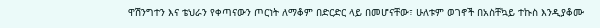ዋሽንግተን እና ቴህራን የቀጣናውን ጦርነት ለማቆም በድርድር ላይ በመሆናቸው፣ ሁለቱም ወገኖች በአስቸኳይ ተኩስ እንዲያቆሙ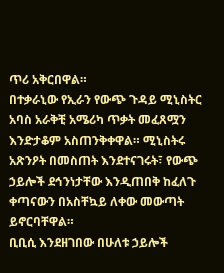ጥሪ አቅርበዋል።
በተቃራኒው የኢራን የውጭ ጉዳይ ሚኒስትር አባስ አራቅቺ አሜሪካ ጥቃት መፈጸሟን እንድታቆም አስጠንቅቀዋል። ሚኒስትሩ አጽንዖት በመስጠት እንደተናገሩት፣ የውጭ ኃይሎች ደኅንነታቸው እንዲጠበቅ ከፈለጉ ቀጣናውን በአስቸኳይ ለቀው መውጣት ይኖርባቸዋል።
ቢቢሲ እንደዘገበው በሁለቱ ኃይሎች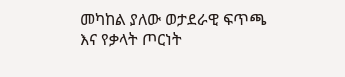መካከል ያለው ወታደራዊ ፍጥጫ እና የቃላት ጦርነት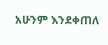አሁንም እንደቀጠለ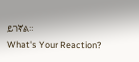ይገኛል።
What's Your Reaction?